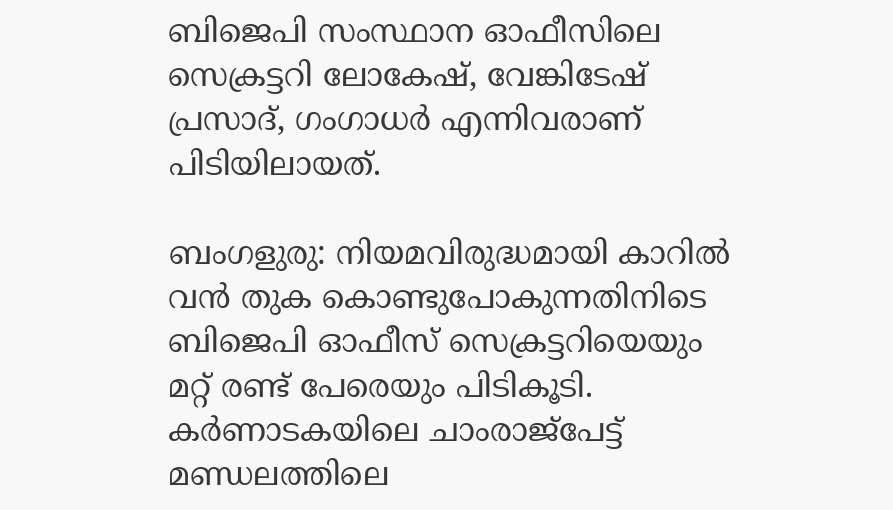ബിജെപി സംസ്ഥാന ഓഫീസിലെ സെക്രട്ടറി ലോകേഷ്, വേങ്കിടേഷ് പ്രസാദ്, ഗംഗാധർ എന്നിവരാണ് പിടിയിലായത്.

ബംഗളുരു: നിയമവിരുദ്ധമായി കാറിൽ വൻ തുക കൊണ്ടുപോകുന്നതിനിടെ ബിജെപി ഓഫീസ് സെക്രട്ടറിയെയും മറ്റ് രണ്ട് പേരെയും പിടികൂടി. കർണാടകയിലെ ചാംരാജ്പേട്ട് മണ്ഡലത്തിലെ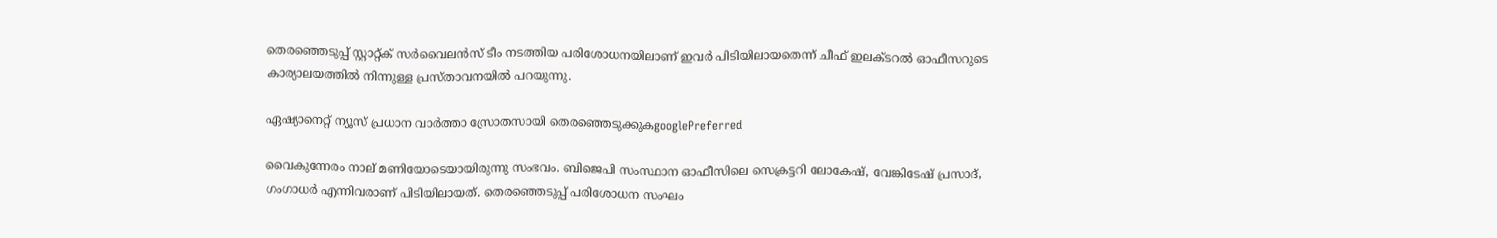തെരഞ്ഞെടുപ്പ് സ്റ്റാറ്റ്ക് സർവൈലൻസ് ടീം നടത്തിയ പരിശോധനയിലാണ് ഇവ‍ർ പിടിയിലായതെന്ന് ചീഫ് ഇലക്ടറൽ ഓഫീസറുടെ കാര്യാലയത്തിൽ നിന്നുള്ള പ്രസ്താവനയിൽ പറയുന്നു.

ഏഷ്യാനെറ്റ് ന്യൂസ് പ്രധാന വാർത്താ സ്രോതസായി തെരഞ്ഞെടുക്കുകgooglePreferred

വൈകുന്നേരം നാല് മണിയോടെയായിരുന്നു സംഭവം. ബിജെപി സംസ്ഥാന ഓഫീസിലെ സെക്രട്ടറി ലോകേഷ്, വേങ്കിടേഷ് പ്രസാദ്, ഗംഗാധർ എന്നിവരാണ് പിടിയിലായത്. തെരഞ്ഞെടുപ്പ് പരിശോധന സംഘം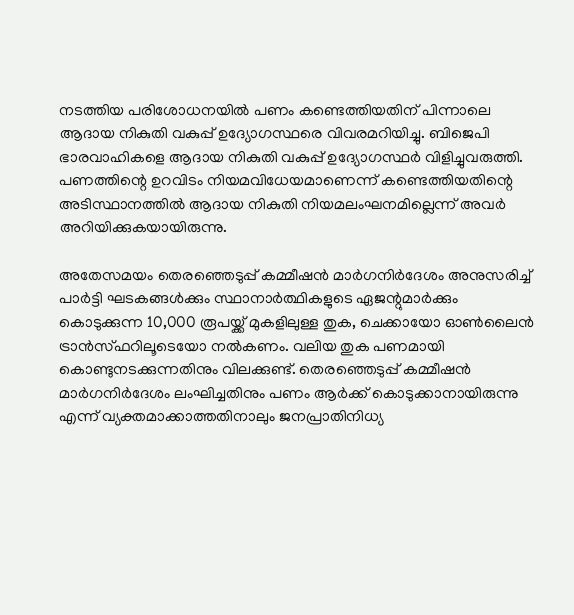നടത്തിയ പരിശോധനയിൽ പണം കണ്ടെത്തിയതിന് പിന്നാലെ ആദായ നികുതി വകുപ്പ് ഉദ്യോഗസ്ഥരെ വിവരമറിയിച്ചു. ബിജെപി ഭാരവാഹികളെ ആദായ നികുതി വകുപ്പ് ഉദ്യോഗസ്ഥർ വിളിച്ചുവരുത്തി. പണത്തിന്റെ ഉറവിടം നിയമവിധേയമാണെന്ന് കണ്ടെത്തിയതിന്റെ അടിസ്ഥാനത്തിൽ ആദായ നികുതി നിയമലംഘനമില്ലെന്ന് അവ‍ർ അറിയിക്കുകയായിരുന്നു.

അതേസമയം തെര‌ഞ്ഞെടുപ്പ് കമ്മീഷൻ മാർഗനിർദേശം അനുസരിച്ച് പാർട്ടി ഘടകങ്ങൾക്കും സ്ഥാനാർത്ഥികളുടെ ഏജന്റുമാർക്കും കൊടുക്കുന്ന 10,000 രൂപയ്ക്ക് മുകളിലുള്ള തുക, ചെക്കായോ ഓൺലൈൻ ട്രാൻസ്ഫറിലൂടെയോ നൽകണം. വലിയ തുക പണമായി കൊണ്ടുനടക്കുന്നതിനും വിലക്കുണ്ട്. തെര‌ഞ്ഞെടുപ്പ് കമ്മീഷൻ മാർഗനിർദേശം ലംഘിച്ചതിനും പണം ആർക്ക് കൊടുക്കാനായിരുന്നു എന്ന് വ്യക്തമാക്കാത്തതിനാലും ജനപ്രാതിനിധ്യ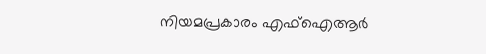നിയമപ്രകാരം എഫ്ഐആർ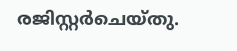രജിസ്റ്റർചെയ്തു.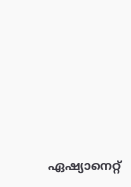ഏഷ്യാനെറ്റ്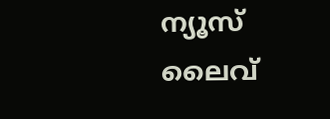ന്യൂസ് ലൈവ്